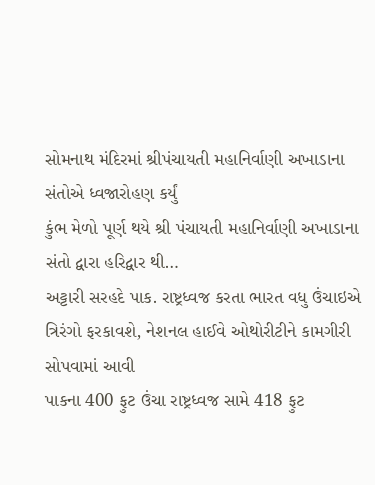સોમનાથ મંદિરમાં શ્રીપંચાયતી મહાનિર્વાણી અખાડાના સંતોએ ધ્વજારોહણ કર્યું
કુંભ મેળો પૂર્ણ થયે શ્રી પંચાયતી મહાનિર્વાણી અખાડાના સંતો દ્વારા હરિદ્વાર થી…
અટ્ટારી સરહદે પાક. રાષ્ટ્રધ્વજ કરતા ભારત વધુ ઉંચાઇએ ત્રિરંગો ફરકાવશે, નેશનલ હાઈવે ઓથોરીટીને કામગીરી સોપવામાં આવી
પાકના 400 ફુટ ઉંચા રાષ્ટ્રધ્વજ સામે 418 ફુટ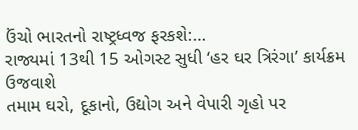ઉંચો ભારતનો રાષ્ટ્રધ્વજ ફરકશે:…
રાજ્યમાં 13થી 15 ઓગસ્ટ સુધી ‘હર ઘર ત્રિરંગા’ કાર્યક્રમ ઉજવાશે
તમામ ઘરો, દૂકાનો, ઉદ્યોગ અને વેપારી ગૃહો પર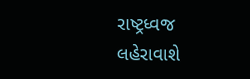રાષ્ટ્રધ્વજ લહેરાવાશે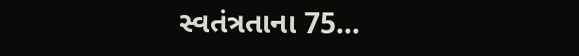સ્વતંત્રતાના 75…